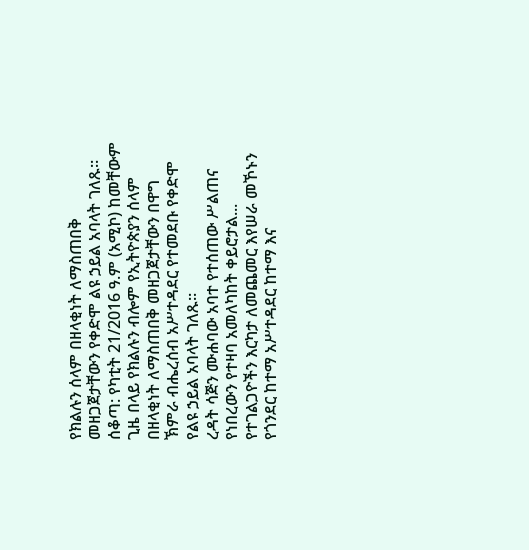የክልሉን ሰላም በዘላቂነት ለማስጠበቅ መዘጋጀታቸውን የቀድሞ ልዩ ኃይል አባላት ገለጹ።
ሰቆጣ: የካቲት 21/2016 ዓ.ም (አሚኮ) ከመቸውም ጊዜ በላይ የክልሉን ብሎም የኢትዮጵያን ሰላም በዘላቂነት ለማስጠበቅ መዘጋጀታቸውን በዋግ ኽምራ ብሔረሰብ አሥተዳደር የተመደቡ የቀድሞ የልዩ ኃይል አባላት ገለጹ።
ረዳት ሳጅን ሙሐባው አባተ የተሰጠው ሥልጠና የነበረውን የተዛባ አመለካከት ቀይሮታል...
የተገልጋዮችን እርካታ ለመጨመር እየሠራ መኾኑን የጎንደር ከተማ አሥተዳደር ከተማ እና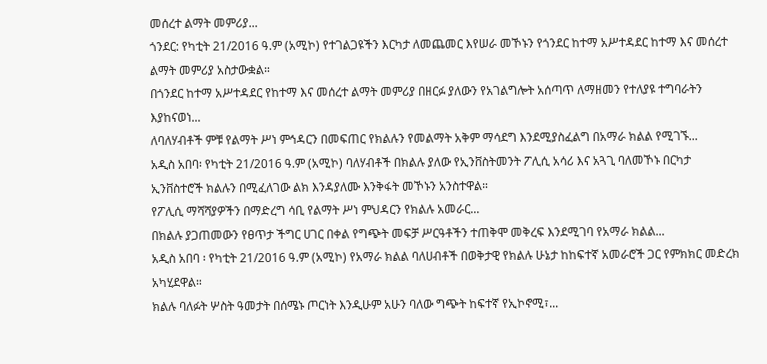መሰረተ ልማት መምሪያ...
ጎንደር: የካቲት 21/2016 ዓ.ም (አሚኮ) የተገልጋዩችን እርካታ ለመጨመር እየሠራ መኾኑን የጎንደር ከተማ አሥተዳደር ከተማ እና መሰረተ ልማት መምሪያ አስታውቋል።
በጎንደር ከተማ አሥተዳደር የከተማ እና መሰረተ ልማት መምሪያ በዘርፉ ያለውን የአገልግሎት አሰጣጥ ለማዘመን የተለያዩ ተግባራትን እያከናወነ...
ለባለሃብቶች ምቹ የልማት ሥነ ምኅዳርን በመፍጠር የክልሉን የመልማት አቅም ማሳደግ እንደሚያስፈልግ በአማራ ክልል የሚገኙ...
አዲስ አበባ፡ የካቲት 21/2016 ዓ.ም (አሚኮ) ባለሃብቶች በክልሉ ያለው የኢንቨስትመንት ፖሊሲ አሳሪ እና አጓጊ ባለመኾኑ በርካታ ኢንቨስተሮች ክልሉን በሚፈለገው ልክ እንዳያለሙ እንቅፋት መኾኑን አንስተዋል።
የፖሊሲ ማሻሻያዎችን በማድረግ ሳቢ የልማት ሥነ ምህዳርን የክልሉ አመራር...
በክልሉ ያጋጠመውን የፀጥታ ችግር ሀገር በቀል የግጭት መፍቻ ሥርዓቶችን ተጠቅሞ መቅረፍ እንደሚገባ የአማራ ክልል...
አዲስ አበባ ፡ የካቲት 21/2016 ዓ.ም (አሚኮ) የአማራ ክልል ባለሀብቶች በወቅታዊ የክልሉ ሁኔታ ከከፍተኛ አመራሮች ጋር የምክክር መድረክ አካሂደዋል።
ክልሉ ባለፉት ሦስት ዓመታት በሰሜኑ ጦርነት እንዲሁም አሁን ባለው ግጭት ከፍተኛ የኢኮኖሚ፣...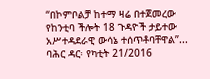“በኮምቦልቻ ከተማ ዛሬ በተጀመረው የከንቲባ ችሎት 18 ጉዳዮች ታይተው አሥተዳደራዊ ውሳኔ ተሰጥቶባቸዋል”...
ባሕር ዳር፡ የካቲት 21/2016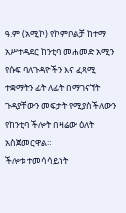ዓ.ም (አሚኮ) የኮምቦልቻ ከተማ አሥተዳደር ከንቲባ መሐመድ አሚን የሱፍ ባለጉዳዮችን እና ፈጻሚ ተቋማትን ፊት ለፊት በማገናኘት ጉዳያቸውን መፍታት የሚያስችለውን የከንቲባ ችሎት በዛሬው ዕለት አስጀመርዋል።
ችሎቱ ተመሳሳይነት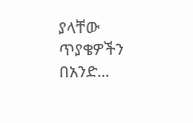ያላቸው ጥያቄዎችን በአንድ...